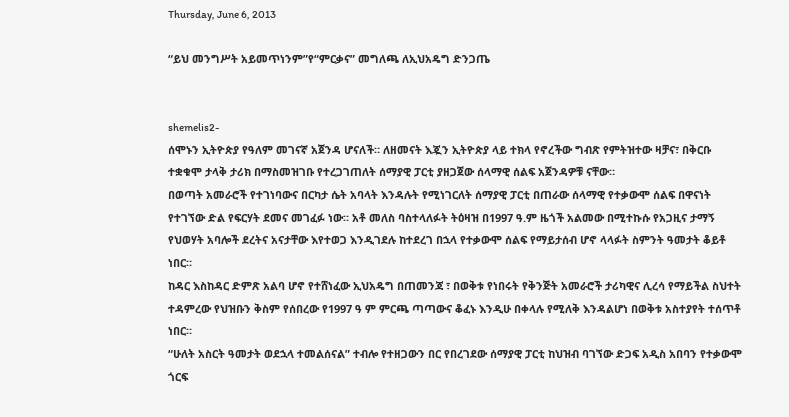Thursday, June 6, 2013

“ይህ መንግሥት አይመጥነንም”የ“ምርቃና” መግለጫ ለኢህአዴግ ድንጋጤ


shemelis2-
ሰሞኑን ኢትዮጵያ የዓለም መገናኛ አጀንዳ ሆናለች። ለዘመናት እጇን ኢትዮጵያ ላይ ተክላ የኖረችው ግብጽ የምትዝተው ዛቻና፣ በቅርቡ ተቋቁሞ ታላቅ ታሪክ በማስመዝገቡ የተረጋገጠለት ሰማያዊ ፓርቲ ያዘጋጀው ሰላማዊ ሰልፍ አጀንዳዎቹ ናቸው።
በወጣት አመራሮች የተገነባውና በርካታ ሴት አባላት እንዳሉት የሚነገርለት ሰማያዊ ፓርቲ በጠራው ሰላማዊ የተቃውሞ ሰልፍ በዋናነት የተገኘው ድል የፍርሃት ደመና መገፈፉ ነው። አቶ መለስ ባስተላለፉት ትዕዛዝ በ1997 ዓ.ም ዜጎች አልመው በሚተኩሱ የአጋዚና ታማኝ የህወሃት አባሎች ደረትና አናታቸው እየተወጋ እንዲገደሉ ከተደረገ በኋላ የተቃውሞ ሰልፍ የማይታሰብ ሆኖ ላላፉት ስምንት ዓመታት ቆይቶ ነበር።
ከዳር እስከዳር ድምጽ አልባ ሆኖ የተሸነፈው ኢህአዴግ በጠመንጃ ፣ በወቅቱ የነበሩት የቅንጅት አመራሮች ታሪካዊና ሊረሳ የማይችል ስህተት ተዳምረው የህዝቡን ቅስም የሰበረው የ1997 ዓ ም ምርጫ ጣጣውና ቆፈኑ እንዲሁ በቀላሉ የሚለቅ እንዳልሆነ በወቅቱ አስተያየት ተሰጥቶ ነበር።
“ሁለት አስርት ዓመታት ወደኋላ ተመልሰናል” ተብሎ የተዘጋውን በር የበረገደው ሰማያዊ ፓርቲ ከህዝብ ባገኘው ድጋፍ አዲስ አበባን የተቃውሞ ጎርፍ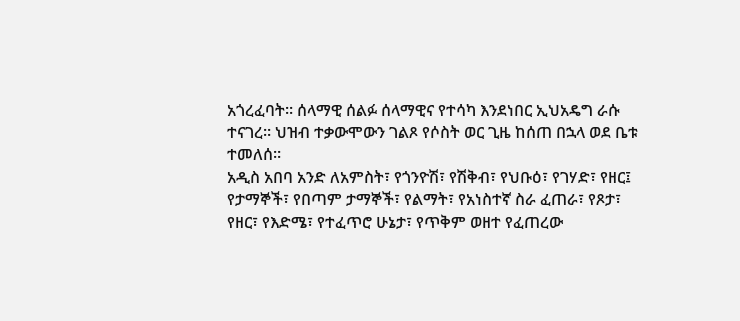አጎረፈባት። ሰላማዊ ሰልፉ ሰላማዊና የተሳካ እንደነበር ኢህአዴግ ራሱ ተናገረ። ህዝብ ተቃውሞውን ገልጾ የሶስት ወር ጊዜ ከሰጠ በኋላ ወደ ቤቱ ተመለሰ።
አዲስ አበባ አንድ ለአምስት፣ የጎንዮሽ፣ የሽቅብ፣ የህቡዕ፣ የገሃድ፣ የዘር፤ የታማኞች፣ የበጣም ታማኞች፣ የልማት፣ የአነስተኛ ስራ ፈጠራ፣ የጾታ፣ የዘር፣ የእድሜ፣ የተፈጥሮ ሁኔታ፣ የጥቅም ወዘተ የፈጠረው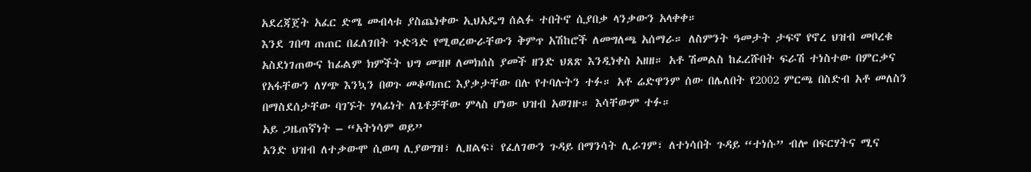አደረጃጀት አፈር ድሜ መብላቱ ያስጨነቀው ኢህአዴግ ሰልፉ ተበትኖ ሲያበቃ ላንቃውን አላቀቀ።
እንደ ገበጣ ጠጠር በፈለገበት ጉድጓድ የሚወረውራቸውን ቅምጥ አሽከሮች ለመግለጫ አሰማራ። ለስምንት ዓመታት ታፍኖ የኖረ ህዝብ መቦረቁ አስደነገጠውና ከፊልም ክምችት ህግ መዝዞ ለመክሰስ ያመች ዘንድ ህጸጽ እንዲነቀስ አዘዘ። አቶ ሽመልስ ከፈረሹበት ፍራሽ ተነስተው በምርቃና የአፋቸውን ለሃጭ እንኳን በወጉ መቆጣጠር እያቃታቸው በሉ የተባሉትን ተፉ። አቶ ሬድዋንም ሰው በሌለበት የ2002 ምርጫ በስድብ አቶ መለስን በማስደሰታቸው ባገኙት ሃላፊነት ለጌቶቻቸው ምላስ ሆነው ህዝብ አወገዙ። እሳቸውም ተፉ።
አይ ጋዜጠኛነት – “አትነሳም ወይ”
አንድ ህዝብ ለተቃውሞ ሲወጣ ሊያወግዝ፣ ሊዘልፍ፣ የፈለገውን ጉዳይ በማንሳት ሊራገም፣ ለተነሳበት ጉዳይ “ተነሱ” ብሎ በፍርሃትና ሚና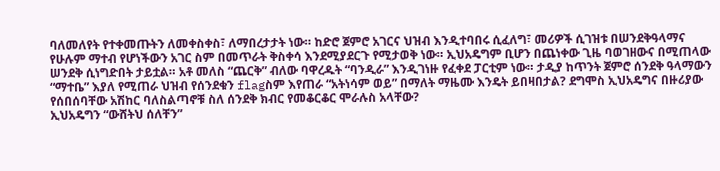ባለመለየት የተቀመጡትን ለመቀስቀስ፣ ለማበረታታት ነው። ከድሮ ጀምሮ አገርና ህዝብ እንዲተባበሩ ሲፈለግ፣ መሪዎች ሲገዝቱ በሠንደቅዓላማና የሁሉም ማተብ የሆነችውን አገር ስም በመጥራት ቅስቀሳ እንደሚያደርጉ የሚታወቅ ነው። ኢህአዴግም ቢሆን በጨነቀው ጊዜ ባወገዘውና በሚጠላው ሠንደቅ ሲነግድበት ታይቷል። አቶ መለስ “ጨርቅ” ብለው ባዋረዱት “ባንዲራ” እንዲገነዙ የፈቀደ ፓርቲም ነው። ታዲያ ከጥንት ጀምሮ ሰንደቅ ዓላማውን “ማተቤ” እያለ የሚጠራ ህዝብ የሰንደቁን flagስም እየጠራ “አትነሳም ወይ” በማለት ማዜሙ እንዴት ይበዛበታል? ደግሞስ ኢህአዴግና በዙሪያው የሰበሰባቸው አሽከር ባለስልጣኖቹ ስለ ሰንደቅ ክብር የመቆርቆር ሞራሉስ አላቸው?
ኢህአዴግን “ውሸትህ ሰለቸን”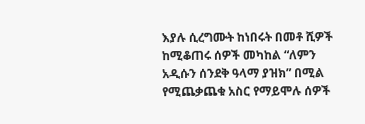እያሉ ሲረግሙት ከነበሩት በመቶ ሺዎች ከሚቆጠሩ ሰዎች መካከል “ለምን አዲሱን ሰንደቅ ዓላማ ያዝክ” በሚል የሚጨቃጨቁ አስር የማይሞሉ ሰዎች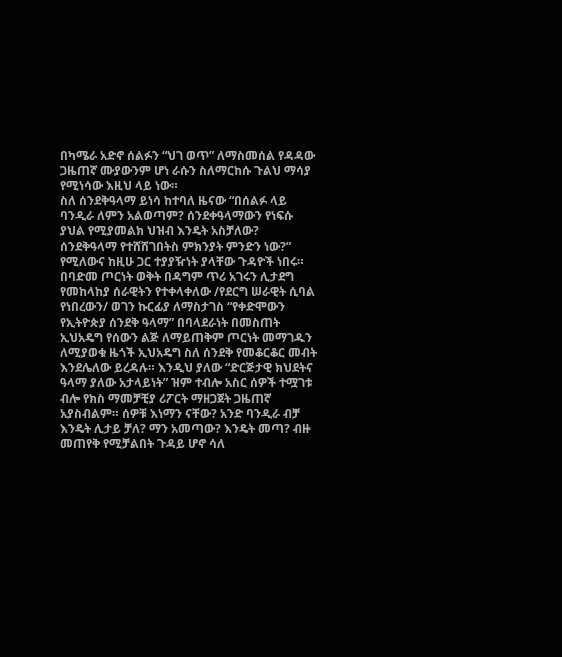በካሜራ አድኖ ሰልፉን “ህገ ወጥ” ለማስመሰል የዳዳው ጋዜጠኛ ሙያውንም ሆነ ራሱን ስለማርከሱ ጉልህ ማሳያ የሚነሳው እዚህ ላይ ነው።
ስለ ሰንደቅዓላማ ይነሳ ከተባለ ዜናው “በሰልፉ ላይ ባንዲራ ለምን አልወጣም? ሰንደቀዓላማውን የነፍሱ ያህል የሚያመልክ ህዝብ እንዴት አስቻለው? ሰንደቅዓላማ የተሸሸገበትስ ምክንያት ምንድን ነው?” የሚለውና ከዚሁ ጋር ተያያዥነት ያላቸው ጉዳዮች ነበሩ።
በባድመ ጦርነት ወቅት በዳግም ጥሪ አገሩን ሊታደግ የመከላከያ ሰራዊትን የተቀላቀለው /የደርግ ሠራዊት ሲባል የነበረውን/ ወገን ኩርፊያ ለማስታገስ “የቀድሞውን የኢትዮጵያ ሰንደቅ ዓላማ” በባላደራነት በመስጠት ኢህአዴግ የሰውን ልጅ ለማይጠቅም ጦርነት መማገዱን ለሚያወቁ ዜጎች ኢህአዴግ ስለ ሰንደቅ የመቆርቆር መብት እንደሌለው ይረዳሉ። እንዲህ ያለው “ድርጅታዊ ክህደትና ዓላማ ያለው አታላይነት” ዝም ተብሎ አስር ሰዎች ተሟገቱ ብሎ የክስ ማመቻቺያ ሪፖርት ማዘጋጀት ጋዜጠኛ አያስብልም። ሰዎቹ እነማን ናቸው? አንድ ባንዲራ ብቻ እንዴት ሊታይ ቻለ? ማን አመጣው? እንዴት መጣ? ብዙ መጠየቅ የሚቻልበት ጉዳይ ሆኖ ሳለ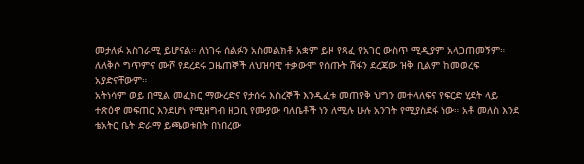መታለፉ አስገራሚ ይሆናል። ለነገሩ ሰልፉን አስመልክቶ አቋም ይዞ የጻፈ የአገር ውስጥ ሚዲያም አላጋጠመኝም። ለለቅሶ ግጥምና ሙሾ የደረደሩ ጋዜጠኞች ለህዝባዊ ተቃውሞ የሰጡት ሽፋን ደረጃው ዝቅ ቢልም ከመወረፍ አያድናቸውም።
አትነሳም ወይ በሚል መፈክር ማውረድና የታሰሩ እስረኞች እንዲፈቱ መጠየቅ ህግን መተላለፍና የፍርድ ሂደት ላይ ተጽዕኖ መፍጠር እንደሆነ የሚዘግብ ዘጋቢ የሙያው ባለቤቶች ነን ለሚሉ ሁሉ አንገት የሚያስደፋ ነው። አቶ መለስ እንደ ቴአትር ቤት ድራማ ይጫወቱበት በነበረው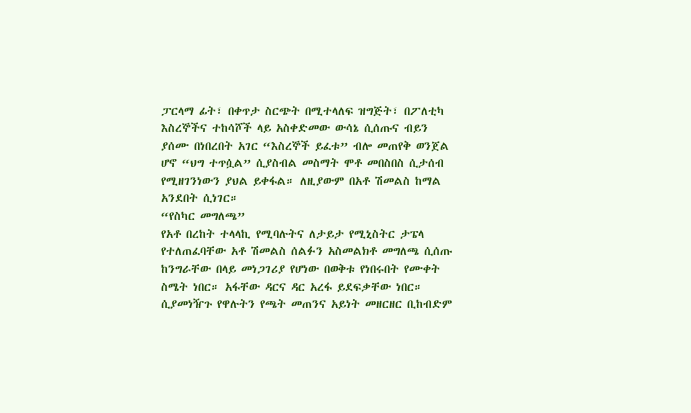ፓርላማ ፊት፣ በቀጥታ ስርጭት በሚተላለፍ ዝግጅት፣ በፖለቲካ እስረኞችና ተከሳሾች ላይ አስቀድመው ውሳኔ ሲሰጡና ብይን ያሰሙ በነበረበት አገር “እስረኞች ይፈቱ” ብሎ መጠየቅ ወንጀል ሆኖ “ህግ ተጥሷል” ሲያስብል መስማት ሞቶ መበስበስ ሲታሰብ የሚዘገንነውን ያህል ይቀፋል። ለዚያውም በአቶ ሽመልስ ከማል አንደበት ሲነገር።
“የስካር መግለጫ”
የአቶ በረከት ተላላኪ የሚባሉትና ለታይታ የሚኒስትር ታፔላ የተለጠፈባቸው አቶ ሽመልስ ሰልፉን አስመልክቶ መግለጫ ሲሰጡ ከንግራቸው በላይ መነጋገሪያ የሆነው በወቅቱ የነበሩበት የሙቀት ስሜት ነበር። አፋቸው ዳርና ዳር አረፋ ይደፍቃቸው ነበር። ሲያመነዥጉ የዋሉትን የጫት መጠንና አይነት መዘርዘር ቢከብድም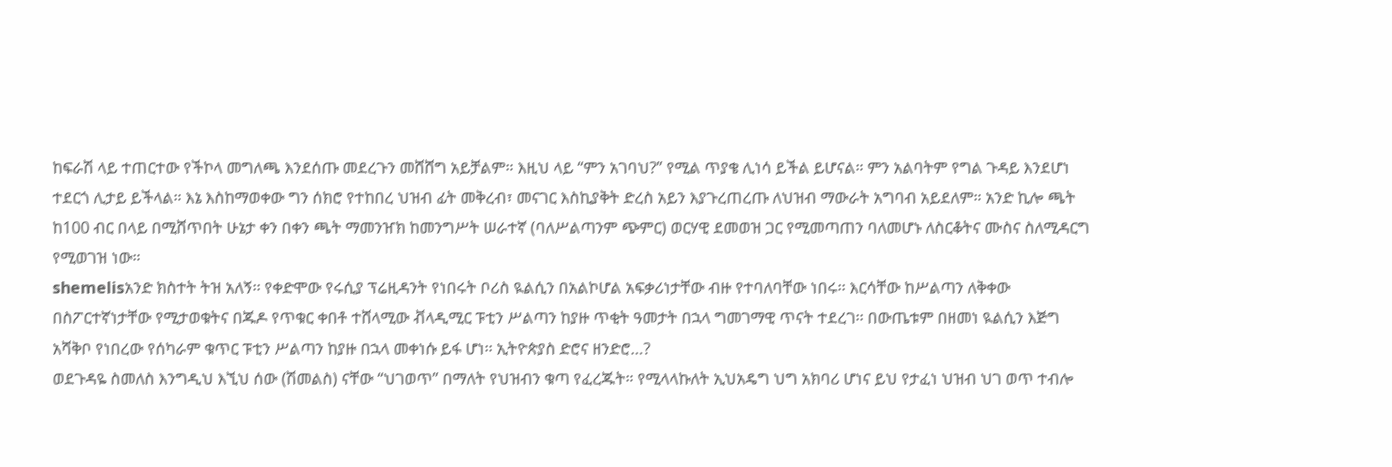ከፍራሽ ላይ ተጠርተው የችኮላ መግለጫ እንደሰጡ መደረጉን መሸሸግ አይቻልም። እዚህ ላይ “ምን አገባህ?” የሚል ጥያቄ ሊነሳ ይችል ይሆናል። ምን አልባትም የግል ጉዳይ እንደሆነ ተደርጎ ሊታይ ይችላል። እኔ እስከማወቀው ግን ሰክሮ የተከበረ ህዝብ ፊት መቅረብ፣ መናገር እስኪያቅት ድረስ አይን እያጉረጠረጡ ለህዝብ ማውራት አግባብ አይደለም። አንድ ኪሎ ጫት ከ100 ብር በላይ በሚሸጥበት ሁኔታ ቀን በቀን ጫት ማመንዠክ ከመንግሥት ሠራተኛ (ባለሥልጣንም ጭምር) ወርሃዊ ደመወዝ ጋር የሚመጣጠን ባለመሆኑ ለስርቆትና ሙስና ስለሚዳርግ የሚወገዝ ነው።
shemelisአንድ ክስተት ትዝ አለኝ፡፡ የቀድሞው የሩሲያ ፕሬዚዳንት የነበሩት ቦሪስ ዪልሲን በአልኮሆል አፍቃሪነታቸው ብዙ የተባለባቸው ነበሩ፡፡ እርሳቸው ከሥልጣን ለቅቀው በስፖርተኛነታቸው የሚታወቁትና በጁዶ የጥቁር ቀበቶ ተሸላሚው ቭላዲሚር ፑቲን ሥልጣን ከያዙ ጥቂት ዓመታት በኋላ ግመገማዊ ጥናት ተደረገ፡፡ በውጤቱም በዘመነ ዪልሲን እጅግ አሻቅቦ የነበረው የሰካራም ቁጥር ፑቲን ሥልጣን ከያዙ በኋላ መቀነሱ ይፋ ሆነ፡፡ ኢትዮጵያስ ድሮና ዘንድሮ…?
ወደጉዳዬ ስመለስ እንግዲህ እኚህ ሰው (ሽመልስ) ናቸው “ህገወጥ” በማለት የህዝብን ቁጣ የፈረጁት። የሚላላኩለት ኢህአዴግ ህግ አክባሪ ሆነና ይህ የታፈነ ህዝብ ህገ ወጥ ተብሎ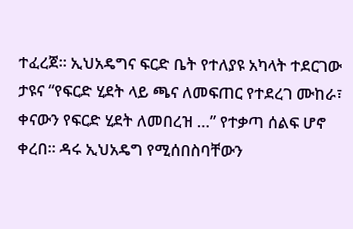ተፈረጀ። ኢህአዴግና ፍርድ ቤት የተለያዩ አካላት ተደርገው ታዩና “የፍርድ ሂደት ላይ ጫና ለመፍጠር የተደረገ ሙከራ፣ ቀናውን የፍርድ ሂደት ለመበረዝ …” የተቃጣ ሰልፍ ሆኖ ቀረበ። ዳሩ ኢህአዴግ የሚሰበስባቸውን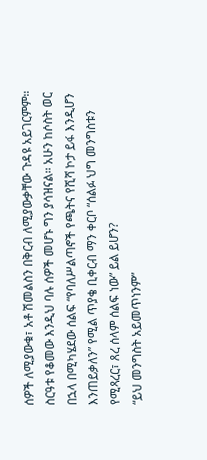ሰዎች ለሚያውቁ፣ አቶ ሽመልስን በቅርብ ለሚያውቃቸው ጉዳዩ አይገርምም። ስርዓቱ የቆመው እንዲህ ባሉ ሰዎች መሆኑ ግን ያሳዝናል። አሁን ከሶስት ወር በኋላ በሚካሄደው ሰልፍ “የባለሥልጣኖች የጫትና የሺሻ ኮታ ይፋ እንዲሆን እንጠይቃለን” የሚል ጥያቄ ቢቀርብ ማን ቀርቦ “ሰልፉ ህግ መንግስቱን የሚጻረር፣ ጸረ ሰላም ሰልፍ ነው” ይል ይሆን?
“ይህ መንግስት አይመጥነንም”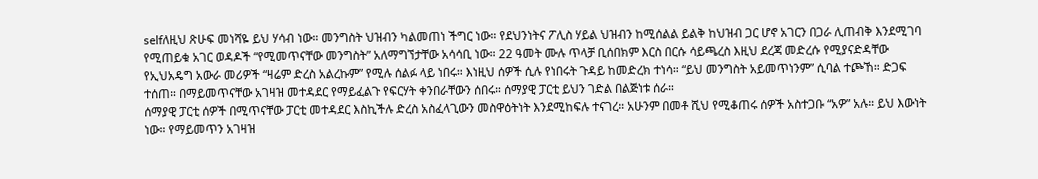selfለዚህ ጽሁፍ መነሻዬ ይህ ሃሳብ ነው። መንግስት ህዝብን ካልመጠነ ችግር ነው። የደህንነትና ፖሊስ ሃይል ህዝብን ከሚሰልል ይልቅ ከህዝብ ጋር ሆኖ አገርን በጋራ ሊጠብቅ እንደሚገባ የሚጠይቁ አገር ወዳዶች “የሚመጥናቸው መንግስት” አለማግኘታቸው አሳሳቢ ነው። 22 ዓመት ሙሉ ጥላቻ ቢሰበክም እርስ በርሱ ሳይጫረስ እዚህ ደረጃ መድረሱ የሚያናድዳቸው የኢህአዴግ አውራ መሪዎች “ዛሬም ድረስ አልረኩም” የሚሉ ሰልፉ ላይ ነበሩ። እነዚህ ሰዎች ሲሉ የነበሩት ጉዳይ ከመድረክ ተነሳ። “ይህ መንግስት አይመጥነንም” ሲባል ተጮኸ። ድጋፍ ተሰጠ። በማይመጥናቸው አገዛዝ መተዳደር የማይፈልጉ የፍርሃት ቀንበራቸውን ሰበሩ። ሰማያዊ ፓርቲ ይህን ገድል በልጅነቱ ሰራ።
ሰማያዊ ፓርቲ ሰዎች በሚጥናቸው ፓርቲ መተዳደር እስኪችሉ ድረስ አስፈላጊውን መስዋዕትነት እንደሚከፍሉ ተናገረ። አሁንም በመቶ ሺህ የሚቆጠሩ ሰዎች አስተጋቡ “አዎ” አሉ። ይህ እውነት ነው። የማይመጥን አገዛዝ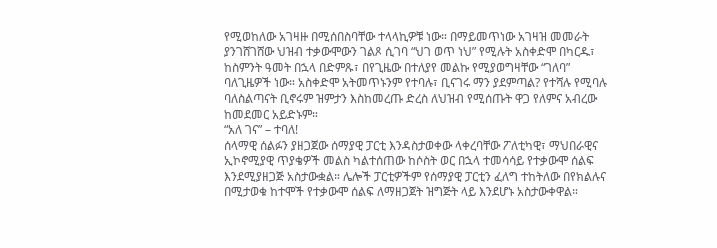የሚወከለው አገዛዙ በሚሰበስባቸው ተላላኪዎቹ ነው። በማይመጥነው አገዛዝ መመራት ያንገሸገሸው ህዝብ ተቃውሞውን ገልጾ ሲገባ “ህገ ወጥ ነህ” የሚሉት አስቀድሞ በካርዱ፣ ከስምንት ዓመት በኋላ በድምጹ፣ በየጊዜው በተለያየ መልኩ የሚያወግዛቸው “ገለባ” ባለጊዜዎች ነው። አስቀድሞ አትመጥኑንም የተባሉ፣ ቢናገሩ ማን ያደምጣል? የተሻሉ የሚባሉ ባለስልጣናት ቢኖሩም ዝምታን እስከመረጡ ድረስ ለህዝብ የሚሰጡት ዋጋ የለምና አብረው ከመደመር አይድኑም።
“አለ ገና” – ተባለ!
ሰላማዊ ሰልፉን ያዘጋጀው ሰማያዊ ፓርቲ እንዳስታወቀው ላቀረባቸው ፖለቲካዊ፣ ማህበራዊና ኢኮኖሚያዊ ጥያቄዎች መልስ ካልተሰጠው ከሶስት ወር በኋላ ተመሳሳይ የተቃውሞ ሰልፍ እንደሚያዘጋጅ አስታውቋል። ሌሎች ፓርቲዎችም የሰማያዊ ፓርቲን ፈለግ ተከትለው በየክልሉና በሚታወቁ ከተሞች የተቃውሞ ሰልፍ ለማዘጋጀት ዝግጅት ላይ እንደሆኑ አስታውቀዋል።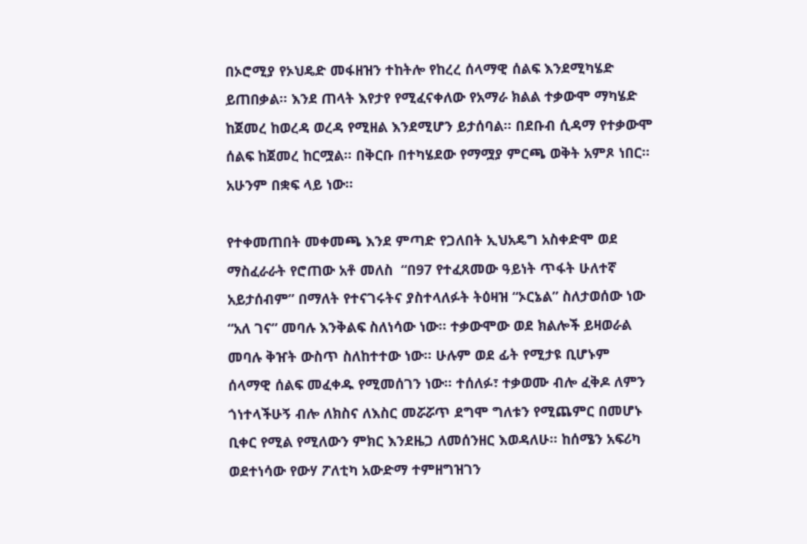በኦሮሚያ የኦህዴድ መፋዘዝን ተከትሎ የከረረ ሰላማዊ ሰልፍ እንደሚካሄድ ይጠበቃል። እንደ ጠላት እየታየ የሚፈናቀለው የአማራ ክልል ተቃውሞ ማካሄድ ከጀመረ ከወረዳ ወረዳ የሚዘል እንደሚሆን ይታሰባል። በደቡብ ሲዳማ የተቃውሞ ሰልፍ ከጀመረ ከርሟል። በቅርቡ በተካሄደው የማሟያ ምርጫ ወቅት አምጾ ነበር። አሁንም በቋፍ ላይ ነው።

የተቀመጠበት መቀመጫ እንደ ምጣድ የጋለበት ኢህአዴግ አስቀድሞ ወደ ማስፈራራት የሮጠው አቶ መለስ  “በ97 የተፈጸመው ዓይነት ጥፋት ሁለተኛ አይታሰብም” በማለት የተናገሩትና ያስተላለፉት ትዕዛዝ “ኦርኔል” ስለታወሰው ነው “አለ ገና” መባሉ እንቅልፍ ስለነሳው ነው። ተቃውሞው ወደ ክልሎች ይዛወራል መባሉ ቅዠት ውስጥ ስለከተተው ነው። ሁሉም ወደ ፊት የሚታዩ ቢሆኑም ሰላማዊ ሰልፍ መፈቀዱ የሚመሰገን ነው። ተሰለፉ፣ ተቃወሙ ብሎ ፈቅዶ ለምን ጎነተላችሁኝ ብሎ ለክስና ለእስር መሯሯጥ ደግሞ ግለቱን የሚጨምር በመሆኑ ቢቀር የሚል የሚለውን ምክር እንደዜጋ ለመሰንዘር እወዳለሁ። ከሰሜን አፍሪካ ወደተነሳው የውሃ ፖለቲካ አውድማ ተምዘግዝገን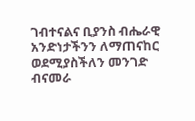ገብተናልና ቢያንስ ብሔራዊ አንድነታችንን ለማጠናከር ወደሚያስችለን መንገድ ብናመራ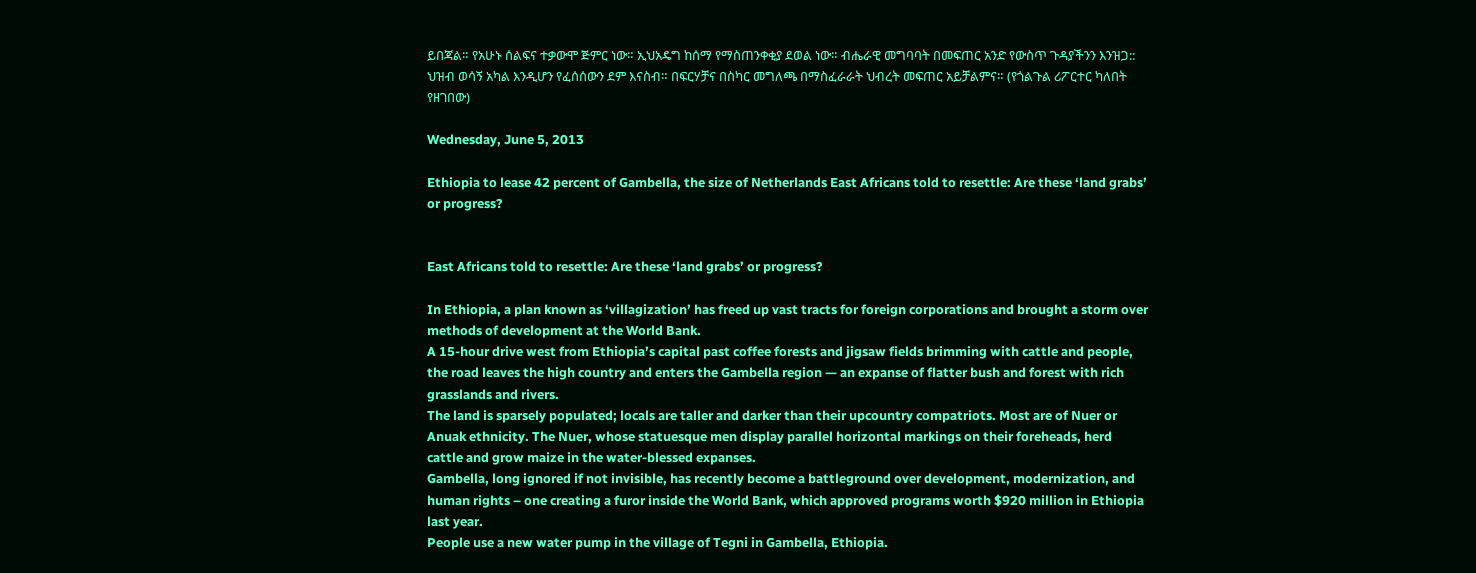ይበጃል። የአሁኑ ሰልፍና ተቃውሞ ጅምር ነው። ኢህአዴግ ከሰማ የማስጠንቀቂያ ደወል ነው። ብሔራዊ መግባባት በመፍጠር አንድ የውስጥ ጉዳያችንን እንዝጋ:: ህዝብ ወሳኝ አካል እንዲሆን የፈሰሰውን ደም እናስብ። በፍርሃቻና በስካር መግለጫ በማስፈራራት ህብረት መፍጠር አይቻልምና። (የጎልጉል ሪፖርተር ካለበት የዘገበው)

Wednesday, June 5, 2013

Ethiopia to lease 42 percent of Gambella, the size of Netherlands East Africans told to resettle: Are these ‘land grabs’ or progress?


East Africans told to resettle: Are these ‘land grabs’ or progress?

In Ethiopia, a plan known as ‘villagization’ has freed up vast tracts for foreign corporations and brought a storm over methods of development at the World Bank.
A 15-hour drive west from Ethiopia’s capital past coffee forests and jigsaw fields brimming with cattle and people, the road leaves the high country and enters the Gambella region — an expanse of flatter bush and forest with rich grasslands and rivers.
The land is sparsely populated; locals are taller and darker than their upcountry compatriots. Most are of Nuer or Anuak ethnicity. The Nuer, whose statuesque men display parallel horizontal markings on their foreheads, herd cattle and grow maize in the water-blessed expanses.
Gambella, long ignored if not invisible, has recently become a battleground over development, modernization, and human rights – one creating a furor inside the World Bank, which approved programs worth $920 million in Ethiopia last year.
People use a new water pump in the village of Tegni in Gambella, Ethiopia.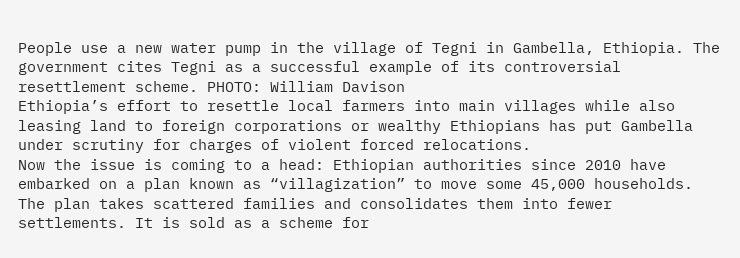People use a new water pump in the village of Tegni in Gambella, Ethiopia. The government cites Tegni as a successful example of its controversial resettlement scheme. PHOTO: William Davison
Ethiopia’s effort to resettle local farmers into main villages while also leasing land to foreign corporations or wealthy Ethiopians has put Gambella under scrutiny for charges of violent forced relocations.
Now the issue is coming to a head: Ethiopian authorities since 2010 have embarked on a plan known as “villagization” to move some 45,000 households. The plan takes scattered families and consolidates them into fewer settlements. It is sold as a scheme for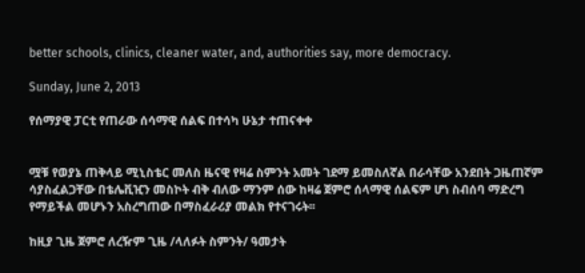better schools, clinics, cleaner water, and, authorities say, more democracy.

Sunday, June 2, 2013

የሰማያዊ ፓርቲ የጠራው ሰሳማዊ ሰልፍ በተሳካ ሁኔታ ተጠናቀቀ


ሟቹ የወያኔ ጠቅላይ ሚኒስቴር መለስ ዜናዊ የዛሬ ስምንት አመት ገደማ ይመስለኛል በራሳቸው አንደበት ጋዜጠኛም ሳያስፈልጋቸው በቴሌቪዢን መስኮት ብቅ ብለው ማንም ሰው ከዛሬ ጀምሮ ሰላማዊ ሰልፍም ሆነ ስብሰባ ማድረግ የማይችል መሆኑን አስረግጠው በማስፈራሪያ መልክ የተናገሩት፡፡

ከዚያ ጊዜ ጀምሮ ለረዥም ጊዜ /ላለፉት ስምንት/ ዓመታት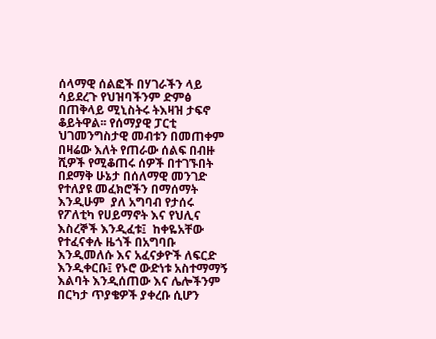ሰላማዊ ሰልፎች በሃገራችን ላይ ሳይደረጉ የህዝባችንም ድምፅ በጠቅላይ ሚኒስትሩ ትእዛዝ ታፍኖ ቆይትዋል፡፡ የሰማያዊ ፓርቲ ህገመንግስታዊ መብቱን በመጠቀም በዛሬው እለት የጠራው ሰልፍ በብዙ ሺዎች የሚቆጠሩ ሰዎች በተገኙበት በደማቅ ሁኔታ በሰለማዊ መንገድ የተለያዩ መፈክሮችን በማሰማት እንዲሁም  ያለ አግባብ የታሰሩ የፖለቲካ የሀይማኖት እና የህሊና እስረኞች እንዲፈቱ፤  ከቀዬአቸው የተፈናቀሉ ዜጎች በአግባቡ እንዲመለሱ እና አፈናቃዮች ለፍርድ እንዲቀርቡ፤ የኑሮ ውድነቱ አስተማማኝ እልባት እንዲሰጠው እና ሌሎችንም በርካታ ጥያቄዎች ያቀረቡ ሲሆን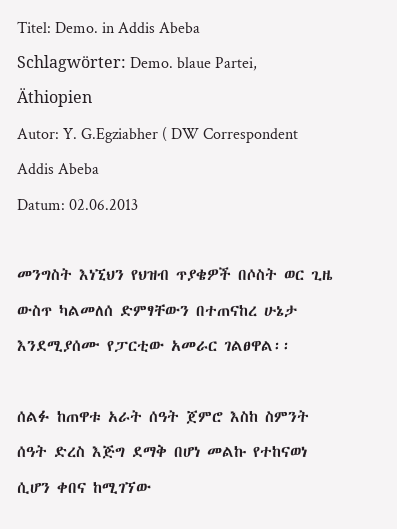Titel: Demo. in Addis Abeba
Schlagwörter: Demo. blaue Partei, Äthiopien
Autor: Y. G.Egziabher ( DW Correspondent Addis Abeba
Datum: 02.06.2013

መንግስት እነኚህን የህዝብ ጥያቄዎች በሶስት ወር ጊዜ ውስጥ ካልመለሰ ድምፃቸውን በተጠናከረ ሁኔታ እንደሚያሰሙ የፓርቲው አመራር ገልፀዋል፡፡

ሰልፉ ከጠዋቱ አራት ሰዓት ጀምሮ እስከ ስምንት ሰዓት ድረስ እጅግ ደማቅ በሆነ መልኩ የተከናወነ ሲሆን ቀበና ከሚገኘው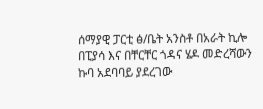ሰማያዊ ፓርቲ ፅ/ቤት አንስቶ በአራት ኪሎ በፒያሳ እና በቸርቸር ጎዳና ሄዶ መድረሻውን ኩባ አደባባይ ያደረገው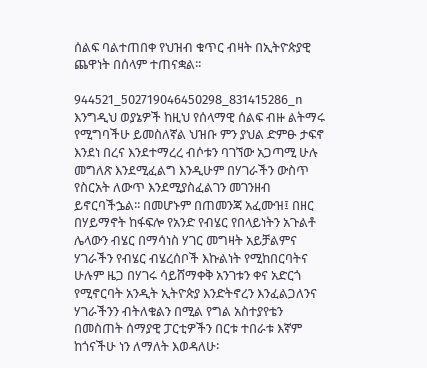ሰልፍ ባልተጠበቀ የህዝብ ቁጥር ብዛት በኢትዮጵያዊ ጨዋነት በሰላም ተጠናቋል፡፡

944521_502719046450298_831415286_n
እንግዲህ ወያኔዎች ከዚህ የሰላማዊ ሰልፍ ብዙ ልትማሩ የሚግባችሁ ይመስለኛል ህዝቡ ምን ያህል ድምፁ ታፍኖ እንደነ በረና እንደተማረረ ብሶቱን ባገኘው አጋጣሚ ሁሉ መግለጽ እንደሚፈልግ እንዲሁም በሃገራችን ውስጥ የስርአት ለውጥ እንደሚያስፈልገን መገንዘብ ይኖርባችኌል፡፡ በመሆኑም በጠመንጃ አፈሙዝ፤ በዘር በሃይማኖት ከፋፍሎ የአንድ የብሄር የበላይነትን አጉልቶ ሌላውን ብሄር በማሳነስ ሃገር መግዛት አይቻልምና  ሃገራችን የብሄር ብሄረሰቦች እኩልነት የሚከበርባትና ሁሉም ዜጋ በሃገሩ ሳይሸማቀቅ አንገቱን ቀና አድርጎ የሚኖርባት አንዲት ኢትዮጵያ እንድትኖረን እንፈልጋለንና ሃገራችንን ብትለቁልን በሚል የግል አስተያየቴን በመስጠት ሰማያዊ ፓርቲዎችን በርቱ ተበራቱ እኛም ከጎናችሁ ነን ለማለት እወዳለሁ፡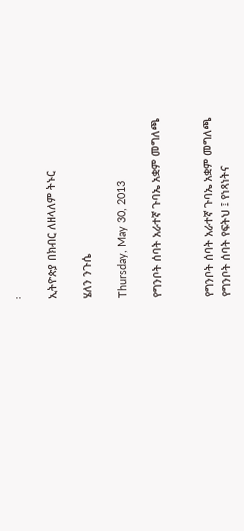፡

ኢትዮጵያ በክብር ለዘላለም ትኑር

ሄለን ንጉሴ

Thursday, May 30, 2013

የግንቦት ሰባት አራተኛ ጉባኤ አቋም መግለጫ


የግንቦት ሰባት አራተኛ ጉባኤ አቋም መግለጫ
የግንቦት ሰባት የፍትህ ፤ የነጻነትና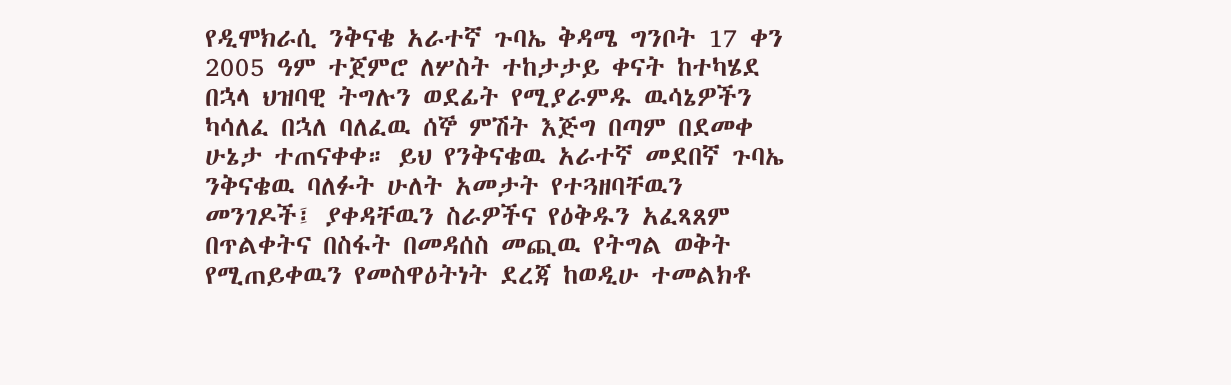የዲሞክራሲ ንቅናቄ አራተኛ ጉባኤ ቅዳሜ ግንቦት 17 ቀን 2005 ዓም ተጀምሮ ለሦስት ተከታታይ ቀናት ከተካሄደ በኋላ ህዝባዊ ትግሉን ወደፊት የሚያራምዱ ዉሳኔዎችን ካሳለፈ በኋለ ባለፈዉ ሰኞ ምሽት እጅግ በጣም በደመቀ ሁኔታ ተጠናቀቀ። ይህ የንቅናቄዉ አራተኛ መደበኛ ጉባኤ ንቅናቄዉ ባለፉት ሁለት አመታት የተጓዘባቸዉን መንገዶች፤ ያቀዳቸዉን ስራዎችና የዕቅዱን አፈጻጸም በጥልቀትና በስፋት በመዳሰስ መጪዉ የትግል ወቅት የሚጠይቀዉን የመስዋዕትነት ደረጃ ከወዲሁ ተመልክቶ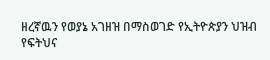ዘረኛዉን የወያኔ አገዘዝ በማስወገድ የኢትዮጵያን ህዝብ የፍትህና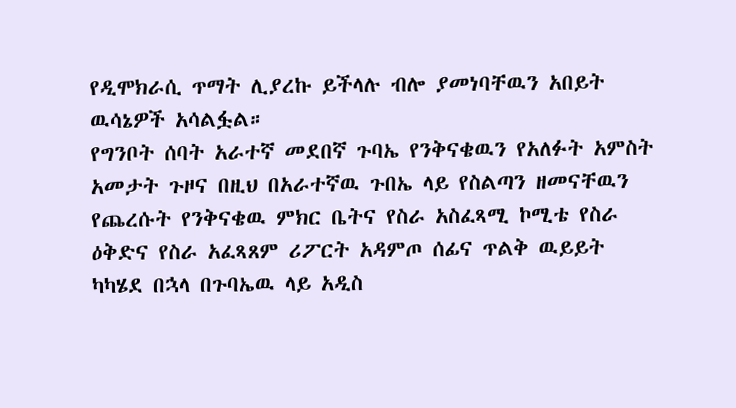የዲሞክራሲ ጥማት ሊያረኩ ይችላሉ ብሎ ያመነባቸዉን አበይት ዉሳኔዎች አሳልፏል።
የግንቦት ሰባት አራተኛ መደበኛ ጉባኤ የንቅናቄዉን የአለፉት አምስት አመታት ጉዞና በዚህ በአራተኛዉ ጉበኤ ላይ የስልጣን ዘመናቸዉን የጨረሱት የንቅናቄዉ ምክር ቤትና የስራ አስፈጻሚ ኮሚቴ የስራ ዕቅድና የስራ አፈጻጸም ሪፖርት አዳምጦ ሰፊና ጥልቅ ዉይይት ካካሄደ በኋላ በጉባኤዉ ላይ አዲስ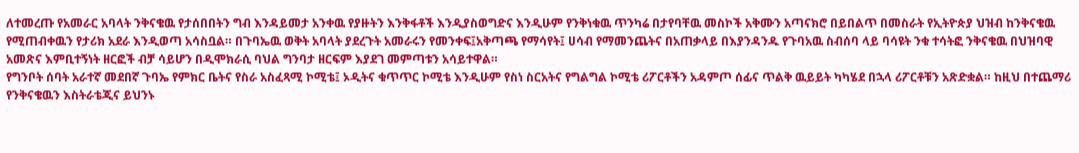ለተመረጡ የአመራር አባላት ንቅናቄዉ የታሰበበትን ግብ እንዳይመታ አንቀዉ የያዙትን እንቅፋቶች እንዲያስወግድና እንዲሁም የንቅነቁዉ ጥንካሬ በታየባቸዉ መስኮች አቅሙን አጣናክሮ በይበልጥ በመስራት የኢትዮጵያ ህዝብ ከንቅናቄዉ የሚጠብቀዉን የታሪክ አደራ እንዲወጣ አሳስቧል። በጉባኤዉ ወቅት አባላት ያደረጉት አመራሩን የመንቀፍ፤አቅጣጫ የማሳየት፤ ሀሳብ የማመንጨትና በአጠቃላይ በእያንዳንዱ የጉባአዉ ስብሰባ ላይ ባሳዩት ንቁ ተሳትፎ ንቅናቄዉ በህዝባዊ አመጽና እምቢተኝነት ዘርፎች ብቻ ሳይሆን በዲሞክራሲ ባህል ግንባታ ዘርፍም እያደገ መምጣቱን አሳይተዋል።
የግንቦት ሰባት አራተኛ መደበኛ ጉባኤ የምክር ቤትና የስራ አስፈጻሚ ኮሚቴ፤ ኦዲትና ቁጥጥር ኮሚቴ እንዲሁም የስነ ስርአትና የግልግል ኮሚቴ ሪፖርቶችን አዳምጦ ሰፊና ጥልቅ ዉይይት ካካሄደ በኋላ ሪፖርቶቹን አጽድቋል። ከዚህ በተጨማሪ የንቅናቄዉን እስትራቴጂና ይህንኑ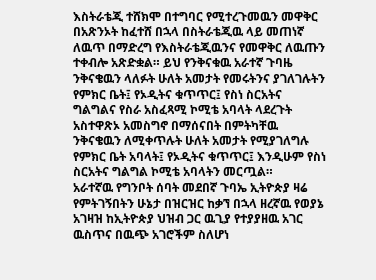እስትራቴጂ ተሸክሞ በተግባር የሚተረጉመዉን መዋቅር በአጽንኦት ከፈተሸ በኋላ በስትራቴጂዉ ላይ መጠነኛ ለዉጥ በማድረግ የእስትራቴጂዉንና የመዋቅር ለዉጡን ተቀብሎ አጽድቋል። ይህ የንቅናቁዉ አራተኛ ጉባዜ ንቅናቄዉን ላለፉት ሁለት አመታት የመሩትንና ያገለገሉትን የምክር ቤት፤ የኦዲትና ቁጥጥር፤ የስነ ስርአትና ግልግልና የስራ አስፈጻሚ ኮሚቴ አባላት ላደረጉት አስተዋጽኦ አመስግኖ በማሰናበት በምትካቸዉ ንቅናቄዉን ለሚቀጥሉት ሁለት አመታት የሚያገለግሉ የምክር ቤት አባላት፤ የኦዲትና ቁጥጥር፤ እንዲሁም የስነ ስርአትና ግልግል ኮሚቴ አባላትን መርጧል።
አራተኛዉ የግንቦት ሰባት መደበኛ ጉባኤ ኢትዮጵያ ዛሬ የምትገኝበትን ሁኔታ በዝርዝር ከቃኘ በኋላ ዘረኛዉ የወያኔ አገዛዝ ከኢትዮጵያ ህዝብ ጋር ዉጊያ የተያያዘዉ አገር ዉስጥና በዉጭ አገሮችም ስለሆነ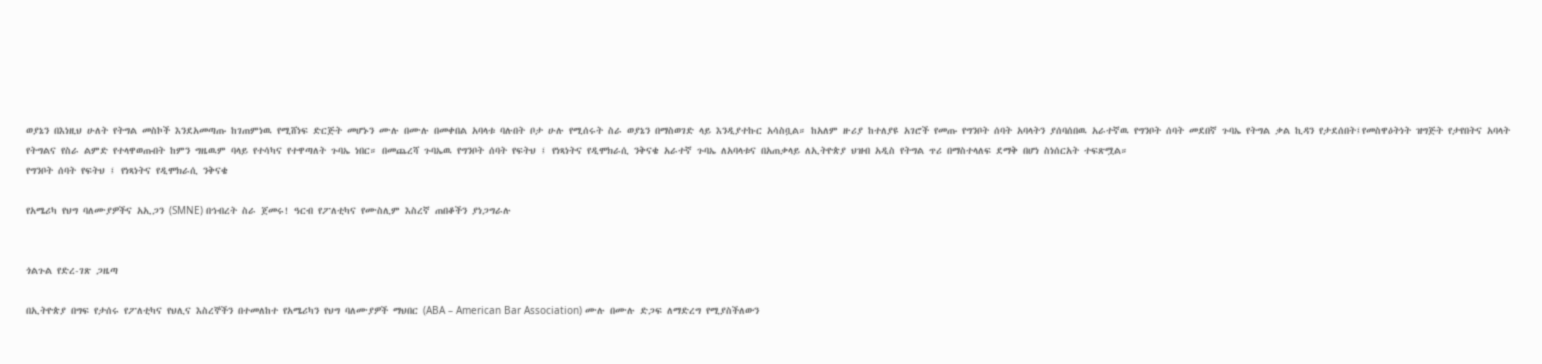ወያኔን በእነዚህ ሁለት የትግል መስኮች እንደአመጣጡ ከገጠምነዉ የሚሸነፍ ድርጅት መሆኑን ሙሉ በሙሉ በመቀበል አባላቱ ባሉበት ቦታ ሁሉ የሚሰሩት ስራ ወያኔን በማስወገድ ላይ እንዲያተኩር አሳስቧል። ከአለም ዙሪያ ከተለያዩ አገሮች የመጡ የግንቦት ሰባት አባላትን ያሰባሰበዉ አራተኛዉ የግንቦት ሰባት መደበኛ ጉባኤ የትግል ቃል ኪዳን የታደሰበት፤የመስዋዕትነት ዝግጅት የታየበትና አባላት የትግልና የስራ ልምድ የተላዋወጡበት ከምን ግዜዉም ባላይ የተሳካና የተዋጣለት ጉባኤ ነበር። በመጨረሻ ጉባኤዉ የግንቦት ሰባት የፍትህ ፤ የነጻነትና የዲሞክራሲ ንቅናቄ አራተኛ ጉባኤ ለአባላቱና በአጠቃላይ ለኢትዮጵያ ህዝብ አዲስ የትግል ጥሪ በማስተላለፍ ደማቅ በሆነ ስነሰርአት ተፍጽሟል።
የግንቦት ሰባት የፍትህ ፤ የነጻነትና የዲሞክራሲ ንቅናቄ

የአሜሪካ የህግ ባለሙያዎችና አኢጋን (SMNE) በኅብረት ስራ ጀመሩ! ዓርብ የፖለቲካና የሙስሊም እስረኛ ጠበቆችን ያነጋግራሉ


ጎልጉል የድረ-ገጽ ጋዜጣ

በኢትዮጵያ በግፍ የታሰሩ የፖለቲካና የህሊና እስረኞችን በተመለከተ የአሜሪካን የህግ ባለሙያዎች ማህበር (ABA – American Bar Association) ሙሉ በሙሉ ድጋፍ ለማድረግ የሚያስችለውን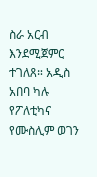ስራ አርብ እንደሚጀምር ተገለጸ። አዲስ አበባ ካሉ የፖለቲካና የሙስሊም ወገን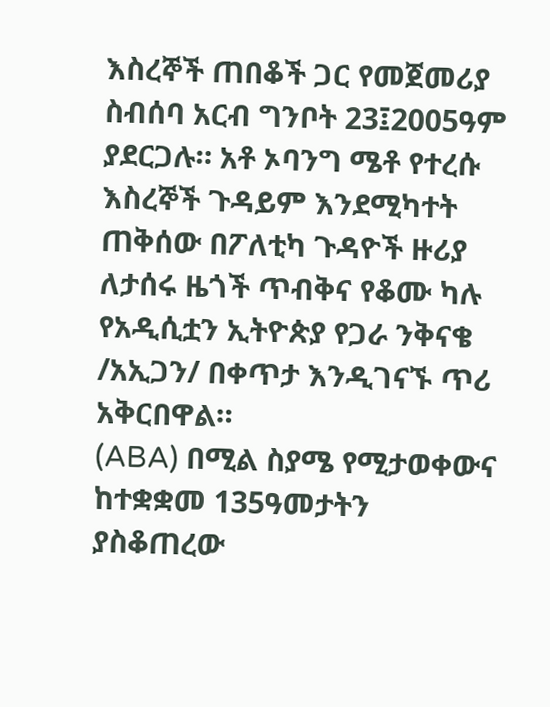እስረኞች ጠበቆች ጋር የመጀመሪያ ስብሰባ አርብ ግንቦት 23፤2005ዓም ያደርጋሉ። አቶ ኦባንግ ሜቶ የተረሱ እስረኞች ጉዳይም እንደሚካተት ጠቅሰው በፖለቲካ ጉዳዮች ዙሪያ ለታሰሩ ዜጎች ጥብቅና የቆሙ ካሉ የአዲሲቷን ኢትዮጵያ የጋራ ንቅናቄ /አኢጋን/ በቀጥታ እንዲገናኙ ጥሪ አቅርበዋል።
(ABA) በሚል ስያሜ የሚታወቀውና ከተቋቋመ 135ዓመታትን ያስቆጠረው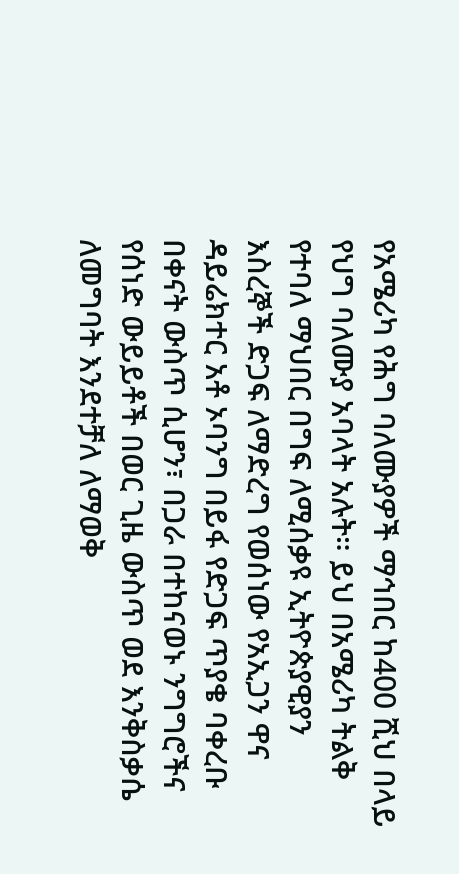የአሜሪካ የሕግ ባለሙያዎች ማኅበር ከ400 ሺህ በላይ የህግ ባለሙያ አባላት አሉት። ይህ በአሜሪካ ትልቅ የተባለ ማህበር በግፍ ለሚሰቃዩ ኢትዮጵያዊያን እስረኞች ድጋፍ ለማድረግ የወሰነው የአኢጋን ዋና ዳይሬክተር አቶ ኦባንግ በይፋ የድጋፍ ጥያቄ ባቀረቡ በቀናት ውስጥ ሲሆን፣ በጋራ በተከናወኑ ንግግሮችና የሰነድ ውይይቶች በወር ጊዜ ውስጥ ወደ እንቅስቃሴ ለመግባት እንደተቻለ ለማወቅ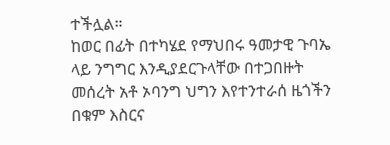ተችሏል።
ከወር በፊት በተካሄደ የማህበሩ ዓመታዊ ጉባኤ ላይ ንግግር እንዲያደርጉላቸው በተጋበዙት መሰረት አቶ ኦባንግ ህግን እየተንተራሰ ዜጎችን በቁም እስርና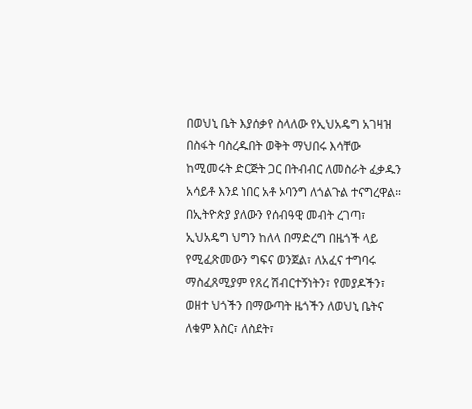በወህኒ ቤት እያሰቃየ ስላለው የኢህአዴግ አገዛዝ በስፋት ባስረዱበት ወቅት ማህበሩ እሳቸው ከሚመሩት ድርጅት ጋር በትብብር ለመስራት ፈቃዱን አሳይቶ እንደ ነበር አቶ ኦባንግ ለጎልጉል ተናግረዋል።
በኢትዮጵያ ያለውን የሰብዓዊ መብት ረገጣ፣ ኢህአዴግ ህግን ከለላ በማድረግ በዜጎች ላይ የሚፈጽመውን ግፍና ወንጀል፣ ለአፈና ተግባሩ ማስፈጸሚያም የጸረ ሽብርተኝነትን፣ የመያዶችን፣ ወዘተ ህጎችን በማውጣት ዜጎችን ለወህኒ ቤትና ለቁም እስር፣ ለስደት፣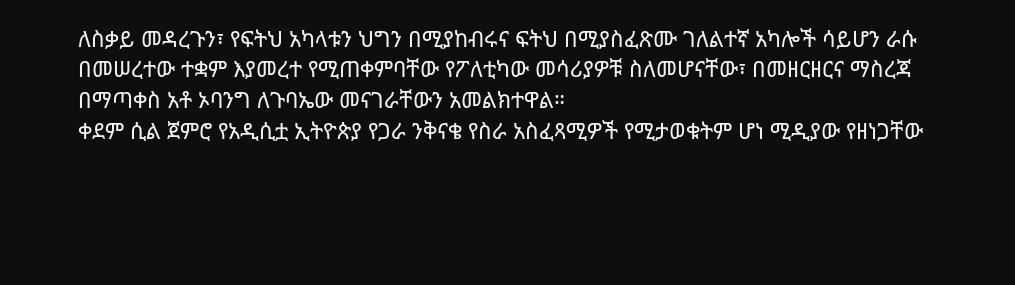ለስቃይ መዳረጉን፣ የፍትህ አካላቱን ህግን በሚያከብሩና ፍትህ በሚያስፈጽሙ ገለልተኛ አካሎች ሳይሆን ራሱ በመሠረተው ተቋም እያመረተ የሚጠቀምባቸው የፖለቲካው መሳሪያዎቹ ስለመሆናቸው፣ በመዘርዘርና ማስረጃ በማጣቀስ አቶ ኦባንግ ለጉባኤው መናገራቸውን አመልክተዋል።
ቀደም ሲል ጀምሮ የአዲሲቷ ኢትዮጵያ የጋራ ንቅናቄ የስራ አስፈጻሚዎች የሚታወቁትም ሆነ ሚዲያው የዘነጋቸው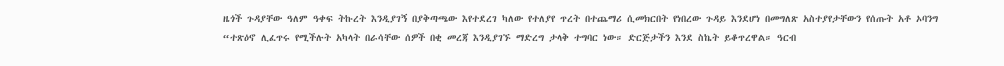ዜጎች ጉዳያቸው ዓለም ዓቀፍ ትኩረት እንዲያገኝ በያቅጣጫው እየተደረገ ካለው የተለያየ ጥረት በተጨማሪ ሲመክርበት የነበረው ጉዳይ እንደሆነ በመግለጽ አስተያየታቸውን የሰጡት አቶ ኦባንግ “ተጽዕኖ ሊፈጥሩ የሚችሉት አካላት በራሳቸው ሰዎች በቂ መረጃ እንዲያገኙ ማድረግ ታላቅ ተግባር ነው። ድርጅታችን እንደ ስኬት ይቆጥረዋል። ዓርብ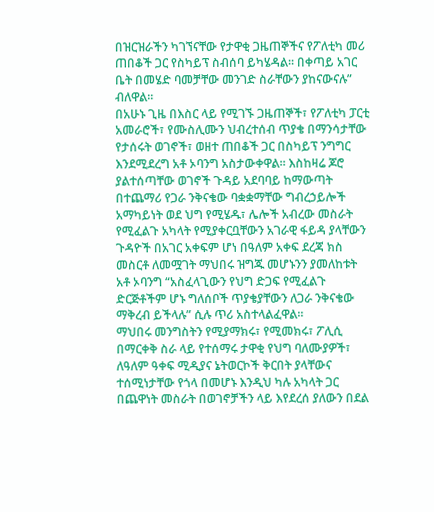በዝርዝራችን ካገኘናቸው የታዋቂ ጋዜጠኞችና የፖለቲካ መሪ ጠበቆች ጋር የስካይፕ ስብሰባ ይካሄዳል። በቀጣይ አገር ቤት በመሄድ ባመቻቸው መንገድ ስራቸውን ያከናውናሉ” ብለዋል።
በአሁኑ ጊዜ በእስር ላይ የሚገኙ ጋዜጠኞች፣ የፖለቲካ ፓርቲ አመራሮች፣ የሙስሊሙን ህብረተሰብ ጥያቄ በማንሳታቸው የታሰሩት ወገኖች፣ ወዘተ ጠበቆች ጋር በስካይፕ ንግግር እንደሚደረግ አቶ ኦባንግ አስታውቀዋል። እስከዛሬ ጆሮ ያልተሰጣቸው ወገኖች ጉዳይ አደባባይ ከማውጣት በተጨማሪ የጋራ ንቅናቄው ባቋቋማቸው ግብረኃይሎች አማካይነት ወደ ህግ የሚሄዱ፣ ሌሎች አብረው መስራት የሚፈልጉ አካላት የሚያቀርቧቸውን አገራዊ ፋይዳ ያላቸውን ጉዳዮች በአገር አቀፍም ሆነ በዓለም አቀፍ ደረጃ ክስ መስርቶ ለመሟገት ማህበሩ ዝግጁ መሆኑንን ያመለከቱት አቶ ኦባንግ “አስፈላጊውን የህግ ድጋፍ የሚፈልጉ ድርጅቶችም ሆኑ ግለሰቦች ጥያቄያቸውን ለጋራ ንቅናቄው ማቅረብ ይችላሉ” ሲሉ ጥሪ አስተላልፈዋል።
ማህበሩ መንግስትን የሚያማክሩ፣ የሚመክሩ፣ ፖሊሲ በማርቀቅ ስራ ላይ የተሰማሩ ታዋቂ የህግ ባለሙያዎች፣ ለዓለም ዓቀፍ ሚዲያና ኔትወርኮች ቅርበት ያላቸውና ተሰሚነታቸው የጎላ በመሆኑ እንዲህ ካሉ አካላት ጋር በጨዋነት መስራት በወገኖቻችን ላይ እየደረሰ ያለውን በደል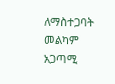ለማስተጋባት መልካም አጋጣሚ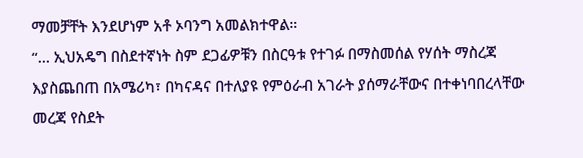ማመቻቸት እንደሆነም አቶ ኦባንግ አመልክተዋል።
“… ኢህአዴግ በስደተኛነት ስም ደጋፊዎቹን በስርዓቱ የተገፉ በማስመሰል የሃሰት ማስረጃ እያስጨበጠ በአሜሪካ፣ በካናዳና በተለያዩ የምዕራብ አገራት ያሰማራቸውና በተቀነባበረላቸው መረጃ የስደት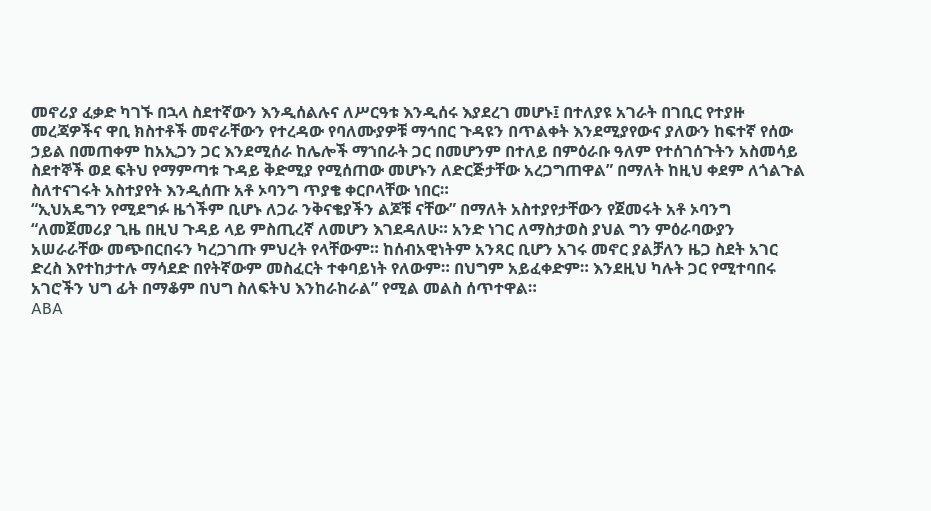መኖሪያ ፈቃድ ካገኙ በኋላ ስደተኛውን እንዲሰልሉና ለሥርዓቱ እንዲሰሩ እያደረገ መሆኑ፤ በተለያዩ አገራት በገቢር የተያዙ መረጃዎችና ዋቢ ክስተቶች መኖራቸውን የተረዳው የባለሙያዎቹ ማኅበር ጉዳዩን በጥልቀት እንደሚያየውና ያለውን ከፍተኛ የሰው ኃይል በመጠቀም ከአኢጋን ጋር እንደሚሰራ ከሌሎች ማኀበራት ጋር በመሆንም በተለይ በምዕራቡ ዓለም የተሰገሰጉትን አስመሳይ ስደተኞች ወደ ፍትህ የማምጣቱ ጉዳይ ቅድሚያ የሚሰጠው መሆኑን ለድርጅታቸው አረጋግጠዋል” በማለት ከዚህ ቀደም ለጎልጉል ስለተናገሩት አስተያየት እንዲሰጡ አቶ ኦባንግ ጥያቄ ቀርቦላቸው ነበር።
“ኢህአዴግን የሚደግፉ ዜጎችም ቢሆኑ ለጋራ ንቅናቄያችን ልጆቹ ናቸው” በማለት አስተያየታቸውን የጀመሩት አቶ ኦባንግ “ለመጀመሪያ ጊዜ በዚህ ጉዳይ ላይ ምስጢረኛ ለመሆን እገደዳለሁ። አንድ ነገር ለማስታወስ ያህል ግን ምዕራባውያን አሠራራቸው መጭበርበሩን ካረጋገጡ ምህረት የላቸውም። ከሰብአዊነትም አንጻር ቢሆን አገሩ መኖር ያልቻለን ዜጋ ስደት አገር ድረስ እየተከታተሉ ማሳደድ በየትኛውም መስፈርት ተቀባይነት የለውም። በህግም አይፈቀድም። እንደዚህ ካሉት ጋር የሚተባበሩ አገሮችን ህግ ፊት በማቆም በህግ ስለፍትህ እንከራከራል” የሚል መልስ ሰጥተዋል።
ABA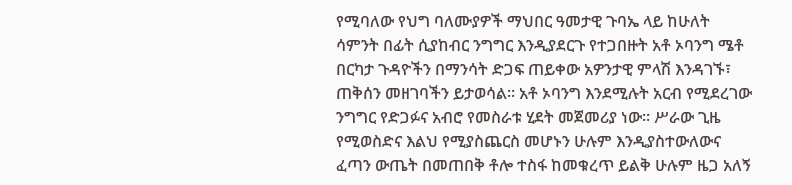የሚባለው የህግ ባለሙያዎች ማህበር ዓመታዊ ጉባኤ ላይ ከሁለት ሳምንት በፊት ሲያከብር ንግግር እንዲያደርጉ የተጋበዙት አቶ ኦባንግ ሜቶ በርካታ ጉዳዮችን በማንሳት ድጋፍ ጠይቀው አዎንታዊ ምላሽ እንዳገኙ፣ ጠቅሰን መዘገባችን ይታወሳል። አቶ ኦባንግ እንደሚሉት አርብ የሚደረገው ንግግር የድጋፉና አብሮ የመስራቱ ሂደት መጀመሪያ ነው። ሥራው ጊዜ የሚወስድና እልህ የሚያስጨርስ መሆኑን ሁሉም እንዲያስተውለውና ፈጣን ውጤት በመጠበቅ ቶሎ ተስፋ ከመቁረጥ ይልቅ ሁሉም ዜጋ አለኝ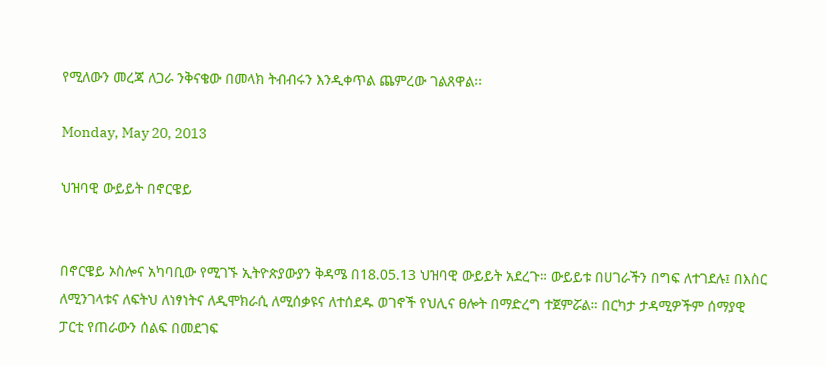የሚለውን መረጃ ለጋራ ንቅናቄው በመላክ ትብብሩን እንዲቀጥል ጨምረው ገልጸዋል፡፡

Monday, May 20, 2013

ህዝባዊ ውይይት በኖርዌይ


በኖርዌይ ኦስሎና አካባቢው የሚገኙ ኢትዮጵያውያን ቅዳሜ በ18.05.13 ህዝባዊ ውይይት አደረጉ። ውይይቱ በሀገራችን በግፍ ለተገደሉ፤ በእስር ለሚንገላቱና ለፍትህ ለነፃነትና ለዲሞክራሲ ለሚሰቃዩና ለተሰደዱ ወገኖች የህሊና ፀሎት በማድረግ ተጀምሯል። በርካታ ታዳሚዎችም ሰማያዊ ፓርቲ የጠራውን ሰልፍ በመደገፍ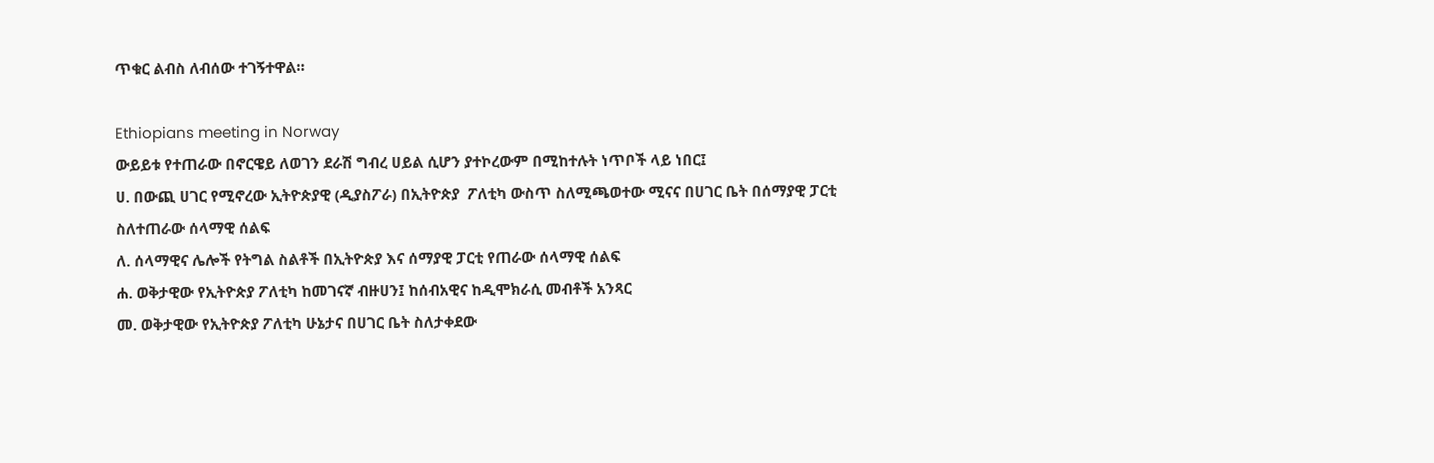ጥቁር ልብስ ለብሰው ተገኝተዋል።

Ethiopians meeting in Norway
ውይይቱ የተጠራው በኖርዌይ ለወገን ደራሽ ግብረ ሀይል ሲሆን ያተኮረውም በሚከተሉት ነጥቦች ላይ ነበር፤
ሀ. በውጪ ሀገር የሚኖረው ኢትዮጵያዊ (ዲያስፖራ) በኢትዮጵያ  ፖለቲካ ውስጥ ስለሚጫወተው ሚናና በሀገር ቤት በሰማያዊ ፓርቲ ስለተጠራው ሰላማዊ ሰልፍ
ለ. ሰላማዊና ሌሎች የትግል ስልቶች በኢትዮጵያ እና ሰማያዊ ፓርቲ የጠራው ሰላማዊ ሰልፍ
ሐ. ወቅታዊው የኢትዮጵያ ፖለቲካ ከመገናኛ ብዙሀን፤ ከሰብአዊና ከዲሞክራሲ መብቶች አንጻር
መ. ወቅታዊው የኢትዮጵያ ፖለቲካ ሁኔታና በሀገር ቤት ስለታቀደው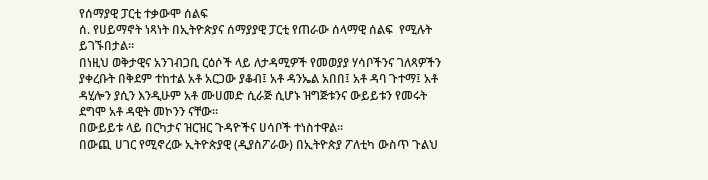የሰማያዊ ፓርቲ ተቃውሞ ሰልፍ
ሰ. የሀይማኖት ነጻነት በኢትዮጵያና ሰማያያዊ ፓርቲ የጠራው ሰላማዊ ሰልፍ  የሚሉት ይገኙበታል።
በነዚህ ወቅታዊና አንገብጋቢ ርዕሶች ላይ ለታዳሚዎች የመወያያ ሃሳቦችንና ገለጻዎችን ያቀረቡት በቅደም ተከተል አቶ አርጋው ያቆብ፤ አቶ ዳንኤል አበበ፤ አቶ ዳባ ጉተማ፤ አቶ ዳሂሎን ያሲን እንዲሁም አቶ ሙሀመድ ሲራጅ ሲሆኑ ዝግጅቱንና ውይይቱን የመሩት ደግሞ አቶ ዳዊት መኮንን ናቸው።
በውይይቱ ላይ በርካታና ዝርዝር ጉዳዮችና ሀሳቦች ተነስተዋል።
በውጪ ሀገር የሚኖረው ኢትዮጵያዊ (ዲያስፖራው) በኢትዮጵያ ፖለቲካ ውስጥ ጉልህ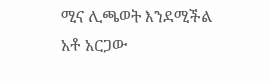ሚና ሊጫወት እንደሚችል አቶ አርጋው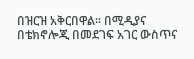በዝርዝ አቅርበዋል። በሚዲያና በቴክኖሎጂ በመደገፍ አገር ውስጥና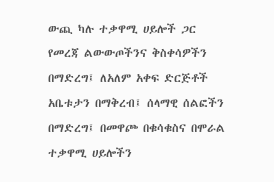ውጪ ካሉ ተቃዋሚ ሀይሎች ጋር የመረጃ ልውውጦችንና ቅስቀሳዎችን በማድረግ፤ ለአለም አቀፍ ድርጅቶች አቤቱታን በማቅረብ፤ ሰላማዊ ሰልፎችን በማድረግ፤ በመዋጮ በቁሳቁስና በሞራል ተቃዋሚ ሀይሎችን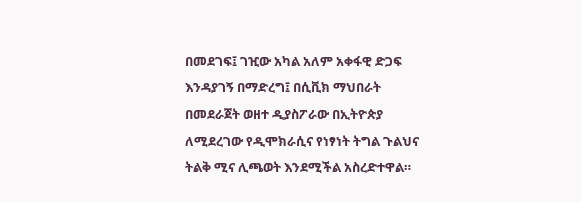በመደገፍ፤ ገዢው አካል አለም አቀፋዊ ድጋፍ እንዳያገኝ በማድረግ፤ በሲቪክ ማህበራት በመደራጀት ወዘተ ዲያስፖራው በኢትዮጵያ ለሚደረገው የዲሞክራሲና የነፃነት ትግል ጉልህና ትልቅ ሚና ሊጫወት እንደሚችል አስረድተዋል።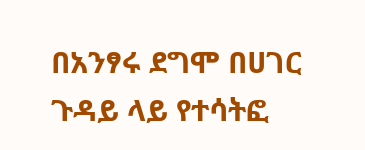በአንፃሩ ደግሞ በሀገር ጉዳይ ላይ የተሳትፎ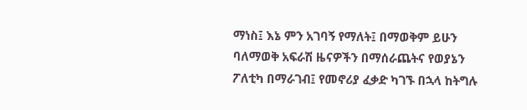ማነስ፤ እኔ ምን አገባኝ የማለት፤ በማወቅም ይሁን ባለማወቅ አፍራሽ ዜናዎችን በማሰራጨትና የወያኔን ፖለቲካ በማራገብ፤ የመኖሪያ ፈቃድ ካገኙ በኋላ ከትግሉ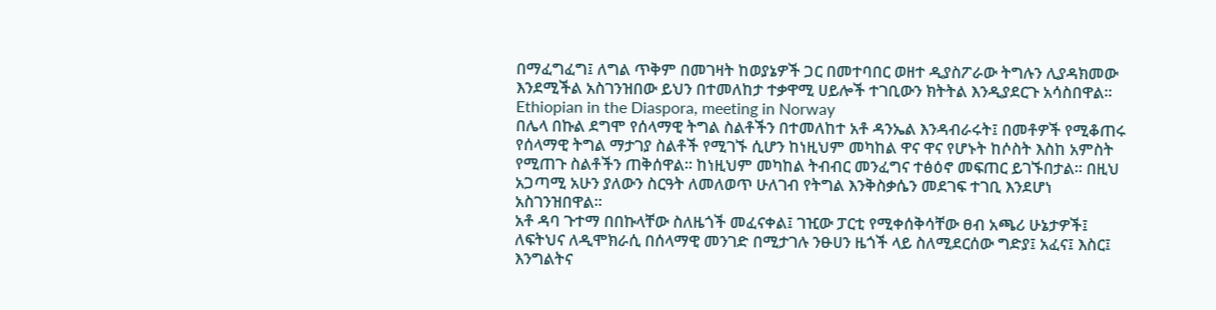በማፈግፈግ፤ ለግል ጥቅም በመገዛት ከወያኔዎች ጋር በመተባበር ወዘተ ዲያስፖራው ትግሉን ሊያዳክመው እንደሚችል አስገንዝበው ይህን በተመለከታ ተቃዋሚ ሀይሎች ተገቢውን ክትትል እንዲያደርጉ አሳስበዋል።
Ethiopian in the Diaspora, meeting in Norway
በሌላ በኩል ደግሞ የሰላማዊ ትግል ስልቶችን በተመለከተ አቶ ዳንኤል እንዳብራሩት፤ በመቶዎች የሚቆጠሩ የሰላማዊ ትግል ማታገያ ስልቶች የሚገኙ ሲሆን ከነዚህም መካከል ዋና ዋና የሆኑት ከሶስት እስከ አምስት የሚጠጉ ስልቶችን ጠቅሰዋል። ከነዚህም መካከል ትብብር መንፈግና ተፅዕኖ መፍጠር ይገኙበታል። በዚህ አጋጣሚ አሁን ያለውን ስርዓት ለመለወጥ ሁለገብ የትግል እንቅስቃሴን መደገፍ ተገቢ እንደሆነ አስገንዝበዋል።
አቶ ዳባ ጉተማ በበኩላቸው ስለዜጎች መፈናቀል፤ ገዢው ፓርቲ የሚቀሰቅሳቸው ፀብ አጫሪ ሁኔታዎች፤ ለፍትህና ለዲሞክራሲ በሰላማዊ መንገድ በሚታገሉ ንፁሀን ዜጎች ላይ ስለሚደርሰው ግድያ፤ አፈና፤ እስር፤ እንግልትና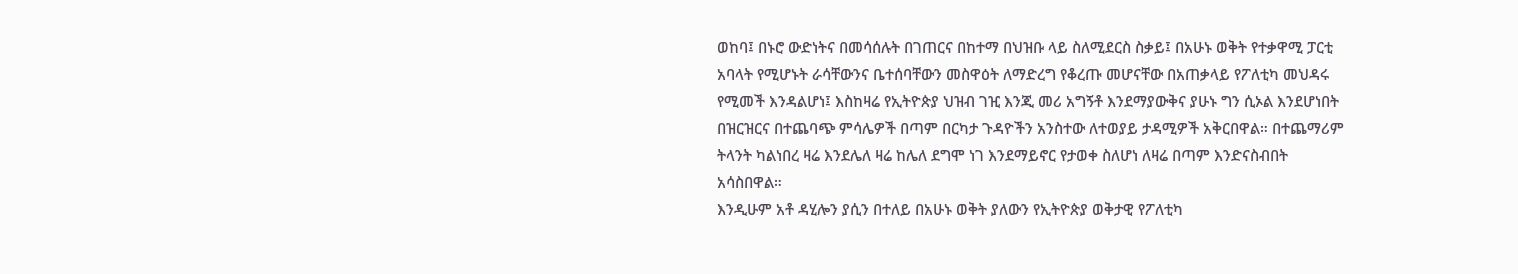ወከባ፤ በኑሮ ውድነትና በመሳሰሉት በገጠርና በከተማ በህዝቡ ላይ ስለሚደርስ ስቃይ፤ በአሁኑ ወቅት የተቃዋሚ ፓርቲ አባላት የሚሆኑት ራሳቸውንና ቤተሰባቸውን መስዋዕት ለማድረግ የቆረጡ መሆናቸው በአጠቃላይ የፖለቲካ መህዳሩ የሚመች እንዳልሆነ፤ እስከዛሬ የኢትዮጵያ ህዝብ ገዢ እንጂ መሪ አግኝቶ እንደማያውቅና ያሁኑ ግን ሲኦል እንደሆነበት በዝርዝርና በተጨባጭ ምሳሌዎች በጣም በርካታ ጉዳዮችን አንስተው ለተወያይ ታዳሚዎች አቅርበዋል። በተጨማሪም ትላንት ካልነበረ ዛሬ እንደሌለ ዛሬ ከሌለ ደግሞ ነገ እንደማይኖር የታወቀ ስለሆነ ለዛሬ በጣም እንድናስብበት አሳስበዋል።
እንዲሁም አቶ ዳሂሎን ያሲን በተለይ በአሁኑ ወቅት ያለውን የኢትዮጵያ ወቅታዊ የፖለቲካ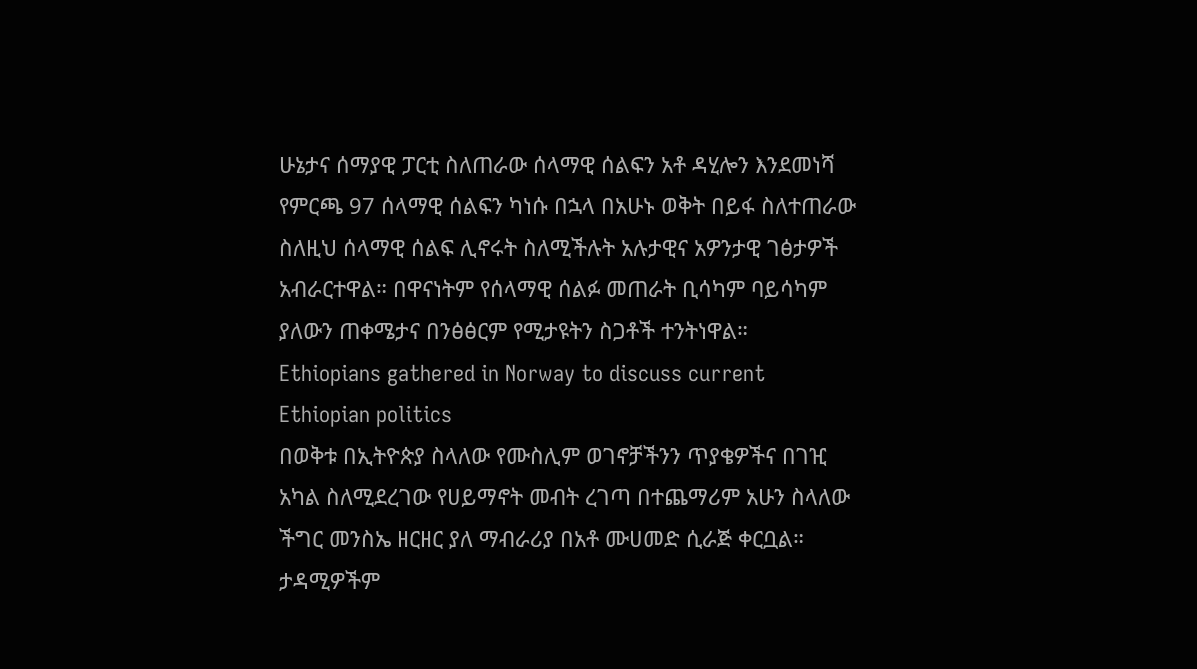ሁኔታና ሰማያዊ ፓርቲ ስለጠራው ሰላማዊ ሰልፍን አቶ ዳሂሎን እንደመነሻ የምርጫ 97 ሰላማዊ ሰልፍን ካነሱ በኋላ በአሁኑ ወቅት በይፋ ስለተጠራው ስለዚህ ሰላማዊ ሰልፍ ሊኖሩት ስለሚችሉት አሉታዊና አዎንታዊ ገፅታዎች አብራርተዋል። በዋናነትም የሰላማዊ ሰልፉ መጠራት ቢሳካም ባይሳካም ያለውን ጠቀሜታና በንፅፅርም የሚታዩትን ስጋቶች ተንትነዋል።
Ethiopians gathered in Norway to discuss current Ethiopian politics
በወቅቱ በኢትዮጵያ ስላለው የሙስሊም ወገኖቻችንን ጥያቄዎችና በገዢ አካል ስለሚደረገው የሀይማኖት መብት ረገጣ በተጨማሪም አሁን ስላለው ችግር መንስኤ ዘርዘር ያለ ማብራሪያ በአቶ ሙሀመድ ሲራጅ ቀርቧል።
ታዳሚዎችም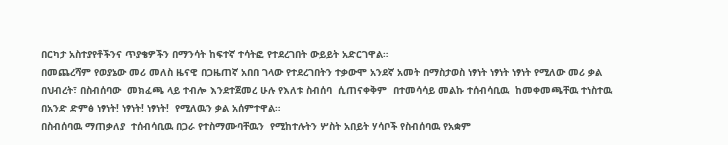በርካታ አስተያየቶችንና ጥያቄዎችን በማንሳት ከፍተኛ ተሳትፎ የተደረገበት ውይይት አድርገዋል።
በመጨረሻም የወያኔው መሪ መለስ ዜናዊ በጋዜጠኛ አበበ ገላው የተደረገበትን ተቃውሞ አንደኛ አመት በማስታወስ ነፃነት ነፃነት ነፃነት የሚለው መሪ ቃል በህብረት፣ በስብሰባው  መክፈጫ ላይ ተብሎ እንደተጀመረ ሁሉ የእለቱ ስብሰባ  ሲጠናቀቅም  በተመሳሳይ መልኩ ተሰብሳቢዉ  ከመቀመጫቸዉ ተነስተዉ በአንድ ድምፅ ነፃነት! ነፃነት! ነፃነት!  የሚለዉን ቃል አሰምተዋል።
በስብሰባዉ ማጠቃለያ  ተሰብሳቢዉ በጋራ የተስማሙባቸዉን  የሚከተሉትን ሦስት አበይት ሃሳቦች የስብሰባዉ የአቋም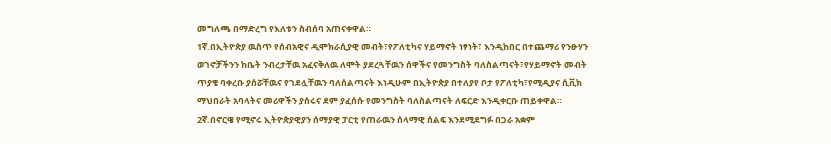መግለጫ በማድረግ የእለቱን ስብሰባ አጠናቀዋል።
1ኛ.በኢትዮጵያ ዉስጥ የሰብአዊና ዲሞክራሲያዊ መብት፣የፖለቲካና ሃይማኖት ነፃነት፣ እንዲከበር በተጨማሪ የንፁሃን ወገኖቻችንን ከቤት ንብረታቸዉ አፈናቅለዉ ለሞት ያደረጓቸዉን ሰዋችና የመንግስት ባለስልጣናት፣የሃይማኖት መብት ጥያቄ ባቀረቡ ያሰሯቸዉና የገደሏቸዉን ባለሰልጣናት እነዲሁም በኢትዮጵያ በተለያየ ቦታ የፖለቲካ፣የሚዲያና ሲቪክ ማህበራት አባላትና መሪዋችን ያሰሩና ደም ያፈሰሱ የመንግስት ባለስልጣናት ለፍርድ እንዲቀርቡ ጠይቀዋል።
2ኛ.በኖርዌ የሚኖሩ ኢትዮጵያዊያን ሰማያዊ ፓርቲ የጠራዉን ሰላማዊ ሰልፍ እንደሚደግፉ በጋራ አቋም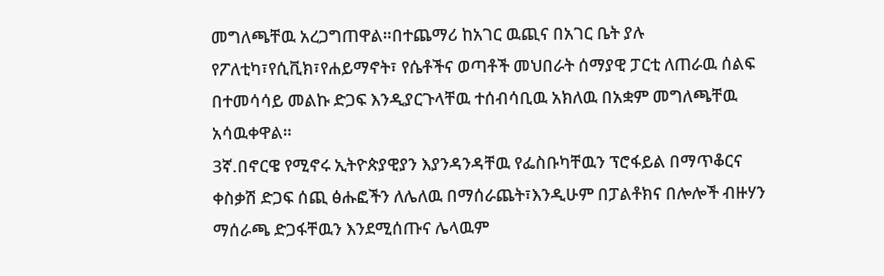መግለጫቸዉ አረጋግጠዋል።በተጨማሪ ከአገር ዉጪና በአገር ቤት ያሉ የፖለቲካ፣የሲቪክ፣የሐይማኖት፣ የሴቶችና ወጣቶች መህበራት ሰማያዊ ፓርቲ ለጠራዉ ሰልፍ በተመሳሳይ መልኩ ድጋፍ እንዲያርጉላቸዉ ተሰብሳቢዉ አክለዉ በአቋም መግለጫቸዉ አሳዉቀዋል።
3ኛ.በኖርዌ የሚኖሩ ኢትዮጵያዊያን እያንዳንዳቸዉ የፌስቡካቸዉን ፕሮፋይል በማጥቆርና ቀስቃሽ ድጋፍ ሰጪ ፅሑፎችን ለሌለዉ በማሰራጨት፣እንዲሁም በፓልቶክና በሎሎች ብዙሃን ማሰራጫ ድጋፋቸዉን እንደሚሰጡና ሌላዉም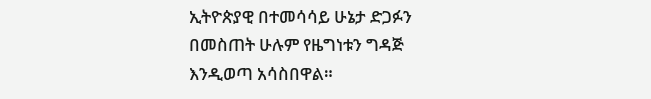ኢትዮጵያዊ በተመሳሳይ ሁኔታ ድጋፉን በመስጠት ሁሉም የዜግነቱን ግዳጅ እንዲወጣ አሳስበዋል።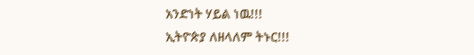አንድነት ሃይል ነዉ!!!
ኢትዮጵያ ለዘላለም ትኑር!!!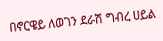በኖርዌይ ለወገን ደራሽ ግብረ ሀይል